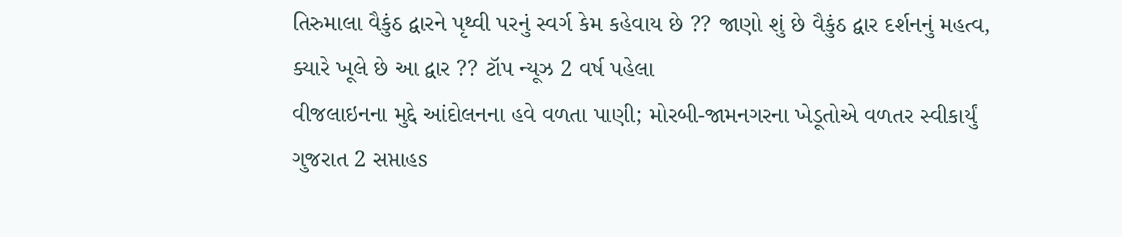તિરુમાલા વૈકુંઠ દ્વારને પૃથ્વી પરનું સ્વર્ગ કેમ કહેવાય છે ?? જાણો શું છે વૈકુંઠ દ્વાર દર્શનનું મહત્વ, ક્યારે ખૂલે છે આ દ્વાર ?? ટૉપ ન્યૂઝ 2 વર્ષ પહેલા
વીજલાઇનના મુદ્દે આંદોલનના હવે વળતા પાણી; મોરબી-જામનગરના ખેડૂતોએ વળતર સ્વીકાર્યું ગુજરાત 2 સપ્તાહs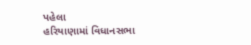પહેલા
હરિયાણામાં વિધાનસભા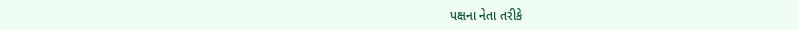પક્ષના નેતા તરીકે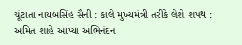ચૂંટાતા નાયબસિંહ સૈની : કાલે મુખ્યમંત્રી તરીકે લેશે શપથ : અમિત શાહે આપ્યા અભિનંદન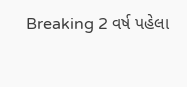Breaking 2 વર્ષ પહેલા